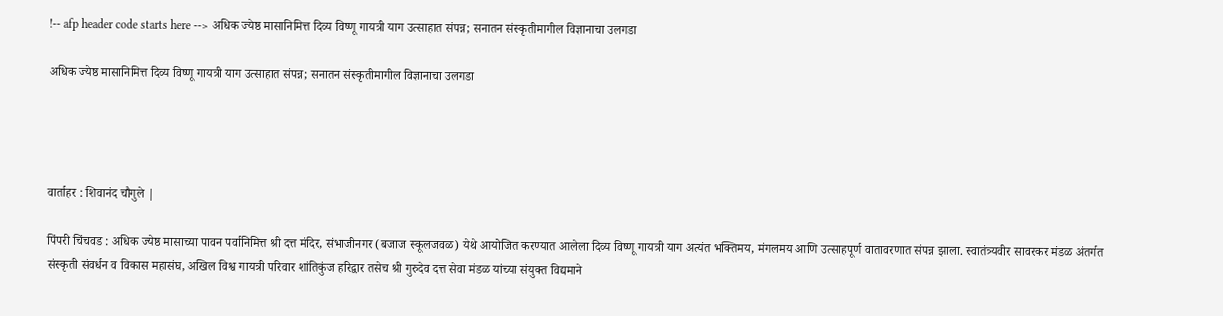!-- afp header code starts here --> अधिक ज्येष्ठ मासानिमित्त दिव्य विष्णू गायत्री याग उत्साहात संपन्न; सनातन संस्कृतीमागील विज्ञानाचा उलगडा

अधिक ज्येष्ठ मासानिमित्त दिव्य विष्णू गायत्री याग उत्साहात संपन्न; सनातन संस्कृतीमागील विज्ञानाचा उलगडा




वार्ताहर : शिवानंद चौगुले |

पिंपरी चिंचवड : अधिक ज्येष्ठ मासाच्या पावन पर्वानिमित्त श्री दत्त मंदिर, संभाजीनगर (बजाज स्कूलजवळ) येथे आयोजित करण्यात आलेला दिव्य विष्णू गायत्री याग अत्यंत भक्तिमय, मंगलमय आणि उत्साहपूर्ण वातावरणात संपन्न झाला. स्वातंत्र्यवीर सावरकर मंडळ अंतर्गत संस्कृती संवर्धन व विकास महासंघ, अखिल विश्व गायत्री परिवार शांतिकुंज हरिद्वार तसेच श्री गुरुदेव दत्त सेवा मंडळ यांच्या संयुक्त विद्यमाने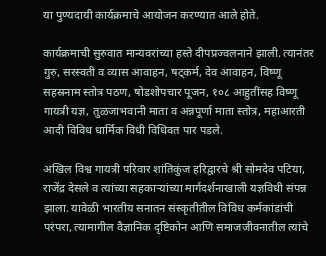या पुण्यदायी कार्यक्रमाचे आयोजन करण्यात आले होते.

कार्यक्रमाची सुरुवात मान्यवरांच्या हस्ते दीपप्रज्वलनाने झाली. त्यानंतर गुरु, सरस्वती व व्यास आवाहन, षट्कर्म, देव आवाहन, विष्णू सहस्रनाम स्तोत्र पठण, षोडशोपचार पूजन, १०८ आहुतींसह विष्णू गायत्री यज्ञ, तुळजाभवानी माता व अन्नपूर्णा माता स्तोत्र, महाआरती आदी विविध धार्मिक विधी विधिवत पार पडले.

अखिल विश्व गायत्री परिवार शांतिकुंज हरिद्वारचे श्री सोमदेव पटिया, राजेंद्र देसले व त्यांच्या सहकाऱ्यांच्या मार्गदर्शनाखाली यज्ञविधी संपन्न झाला. यावेळी भारतीय सनातन संस्कृतीतील विविध कर्मकांडांची परंपरा, त्यामागील वैज्ञानिक दृष्टिकोन आणि समाजजीवनातील त्यांचे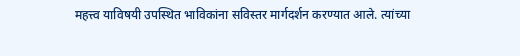महत्त्व याविषयी उपस्थित भाविकांना सविस्तर मार्गदर्शन करण्यात आले. त्यांच्या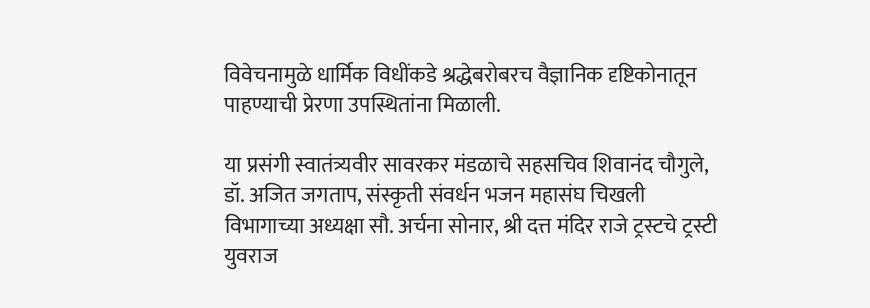विवेचनामुळे धार्मिक विधींकडे श्रद्धेबरोबरच वैज्ञानिक दृष्टिकोनातून पाहण्याची प्रेरणा उपस्थितांना मिळाली.

या प्रसंगी स्वातंत्र्यवीर सावरकर मंडळाचे सहसचिव शिवानंद चौगुले, डॉ. अजित जगताप, संस्कृती संवर्धन भजन महासंघ चिखली विभागाच्या अध्यक्षा सौ. अर्चना सोनार, श्री दत्त मंदिर राजे ट्रस्टचे ट्रस्टी युवराज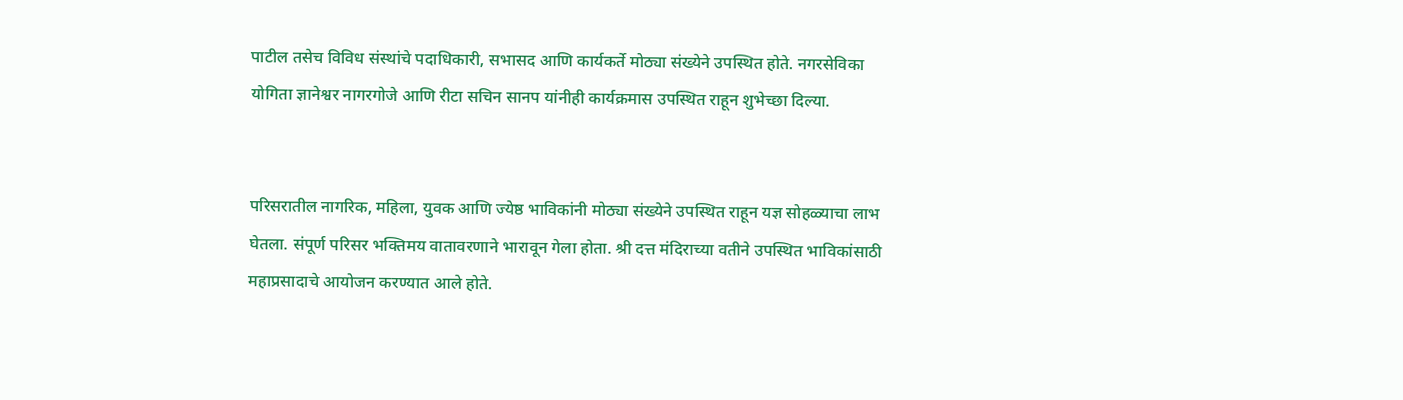पाटील तसेच विविध संस्थांचे पदाधिकारी, सभासद आणि कार्यकर्ते मोठ्या संख्येने उपस्थित होते. नगरसेविका योगिता ज्ञानेश्वर नागरगोजे आणि रीटा सचिन सानप यांनीही कार्यक्रमास उपस्थित राहून शुभेच्छा दिल्या.


परिसरातील नागरिक, महिला, युवक आणि ज्येष्ठ भाविकांनी मोठ्या संख्येने उपस्थित राहून यज्ञ सोहळ्याचा लाभ घेतला. संपूर्ण परिसर भक्तिमय वातावरणाने भारावून गेला होता. श्री दत्त मंदिराच्या वतीने उपस्थित भाविकांसाठी महाप्रसादाचे आयोजन करण्यात आले होते.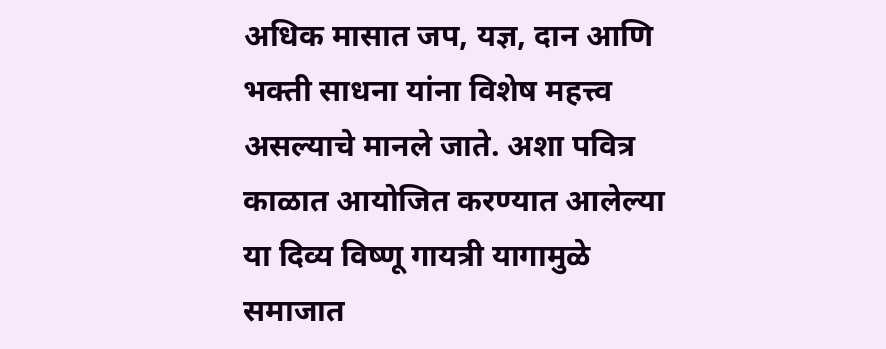अधिक मासात जप, यज्ञ, दान आणि भक्ती साधना यांना विशेष महत्त्व असल्याचे मानले जाते. अशा पवित्र काळात आयोजित करण्यात आलेल्या या दिव्य विष्णू गायत्री यागामुळे समाजात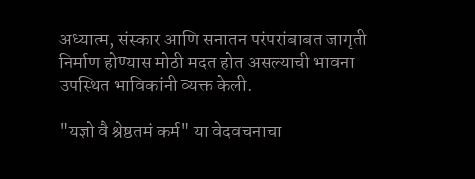अध्यात्म, संस्कार आणि सनातन परंपरांबाबत जागृती निर्माण होण्यास मोठी मदत होत असल्याची भावना उपस्थित भाविकांनी व्यक्त केली.

"यज्ञो वै श्रेष्ठतमं कर्म" या वेदवचनाचा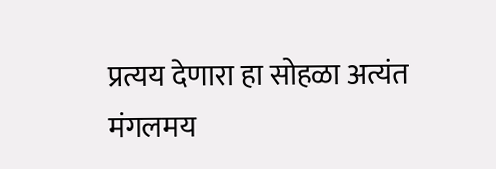प्रत्यय देणारा हा सोहळा अत्यंत मंगलमय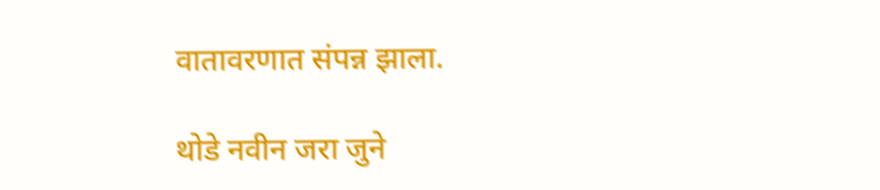वातावरणात संपन्न झाला.

थोडे नवीन जरा जुने